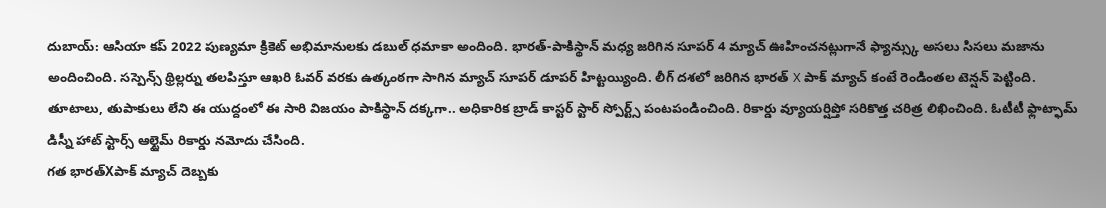దుబాయ్: ఆసియా కప్ 2022 పుణ్యమా క్రికెట్ అభిమానులకు డబుల్ ధమాకా అందింది. భారత్-పాకిస్థాన్ మధ్య జరిగిన సూపర్ 4 మ్యాచ్ ఊహించనట్లుగానే ఫ్యాన్స్కు అసలు సిసలు మజాను అందించింది. సస్పెన్స్ థ్రిల్లర్ను తలపిస్తూ ఆఖరి ఓవర్ వరకు ఉత్కంఠగా సాగిన మ్యాచ్ సూపర్ డూపర్ హిట్టయ్యింది. లీగ్ దశలో జరిగిన భారత్ X పాక్ మ్యాచ్ కంటే రెండింతల టెన్షన్ పెట్టింది. తూటాలు, తుపాకులు లేని ఈ యుద్దంలో ఈ సారి విజయం పాకిస్థాన్ దక్కగా.. అధికారిక బ్రాడ్ కాస్టర్ స్టార్ స్పోర్ట్స్ పంటపండించింది. రికార్డు వ్యూయర్షిప్తో సరికొత్త చరిత్ర లిఖించింది. ఓటీటీ ఫ్లాట్ఫామ్ డిస్నీ హాట్ స్టార్స్ ఆల్టైమ్ రికార్డు నమోదు చేసింది.
గత భారత్Xపాక్ మ్యాచ్ దెబ్బకు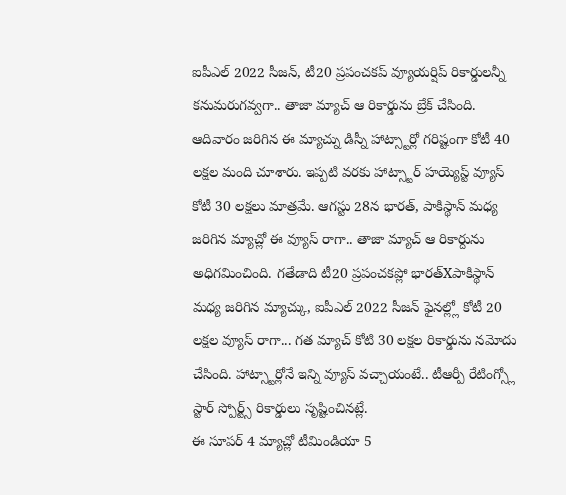ఐపీఎల్ 2022 సీజన్, టీ20 ప్రపంచకప్ వ్యూయర్షిప్ రికార్డులన్నీ కనుమరుగవ్వగా.. తాజా మ్యాచ్ ఆ రికార్డును బ్రేక్ చేసింది. ఆదివారం జరిగిన ఈ మ్యాచ్ను డిస్నీ హాట్స్టార్లో గరిష్టంగా కోటీ 40 లక్షల మంది చూశారు. ఇప్పటి వరకు హాట్స్టార్ హయ్యెస్ట్ వ్యూస్ కోటీ 30 లక్షలు మాత్రమే. ఆగస్టు 28న భారత్, పాకిస్థాన్ మధ్య జరిగిన మ్యాచ్లో ఈ వ్యూస్ రాగా.. తాజా మ్యాచ్ ఆ రికార్దును అధిగమించింది. గతేడాది టీ20 ప్రపంచకప్లో భారత్Xపాకిస్థాన్ మధ్య జరిగిన మ్యాచ్కు, ఐపీఎల్ 2022 సీజన్ ఫైనల్ల్లో కోటీ 20 లక్షల వ్యూస్ రాగా... గత మ్యాచ్ కోటి 30 లక్షల రికార్డును నమోదు చేసింది. హాట్స్టార్లోనే ఇన్ని వ్యూస్ వచ్చాయంటే.. టీఆర్పీ రేటింగ్స్లో స్టార్ స్పోర్ట్స్ రికార్డులు సృష్టించినట్లే.
ఈ సూపర్ 4 మ్యాచ్లో టీమిండియా 5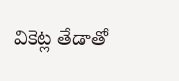వికెట్ల తేడాతో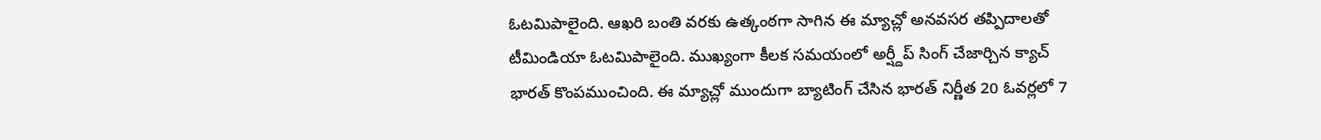ఓటమిపాలైంది. ఆఖరి బంతి వరకు ఉత్కంఠగా సాగిన ఈ మ్యాచ్లో అనవసర తప్పిదాలతో టీమిండియా ఓటమిపాలైంది. ముఖ్యంగా కీలక సమయంలో అర్ష్దీప్ సింగ్ చేజార్చిన క్యాచ్ భారత్ కొంపముంచింది. ఈ మ్యాచ్లో ముందుగా బ్యాటింగ్ చేసిన భారత్ నిర్ణీత 20 ఓవర్లలో 7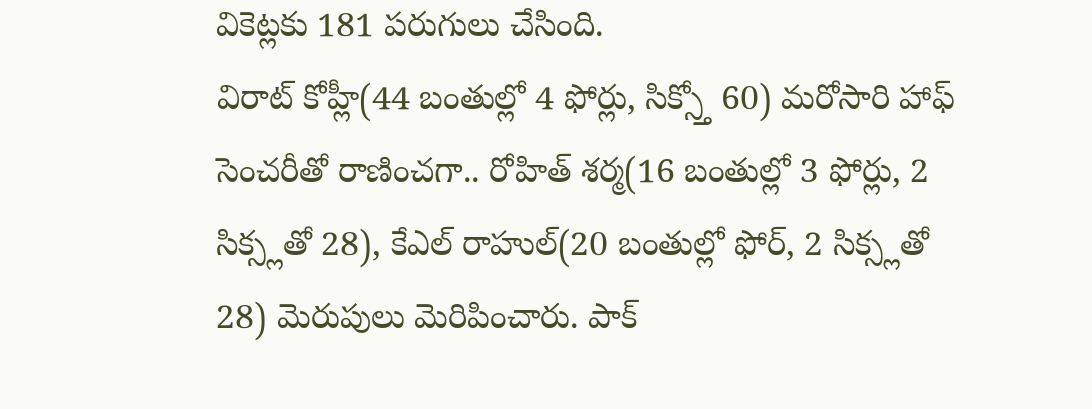వికెట్లకు 181 పరుగులు చేసింది.
విరాట్ కోహ్లీ(44 బంతుల్లో 4 ఫోర్లు, సిక్స్తో 60) మరోసారి హాఫ్ సెంచరీతో రాణించగా.. రోహిత్ శర్మ(16 బంతుల్లో 3 ఫోర్లు, 2 సిక్స్లతో 28), కేఎల్ రాహుల్(20 బంతుల్లో ఫోర్, 2 సిక్స్లతో 28) మెరుపులు మెరిపించారు. పాక్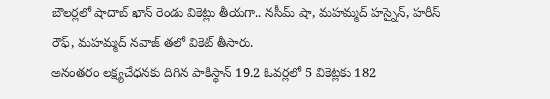బౌలర్లలో షాదాబ్ ఖాన్ రెండు వికెట్లు తీయగా.. నసీమ్ షా, మహమ్మద్ హస్నైన్, హరీస్ రౌఫ్, మహమ్మద్ నవాజ్ తలో వికెట్ తీసారు.
అనంతరం లక్ష్యచేధనకు దిగిన పాకిస్థాన్ 19.2 ఓవర్లలో 5 వికెట్లకు 182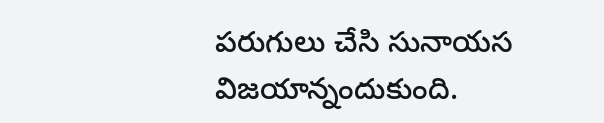పరుగులు చేసి సునాయస విజయాన్నందుకుంది.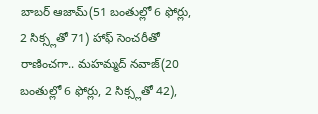బాబర్ ఆజామ్(51 బంతుల్లో 6 ఫోర్లు, 2 సిక్స్లతో 71) హాఫ్ సెంచరీతో రాణించగా.. మహమ్మద్ నవాజ్(20 బంతుల్లో 6 ఫోర్లు, 2 సిక్స్లతో 42),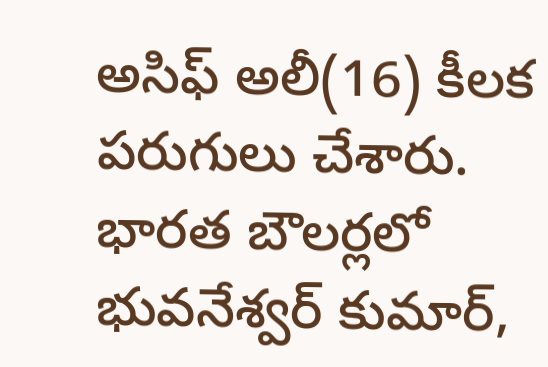అసిఫ్ అలీ(16) కీలక పరుగులు చేశారు. భారత బౌలర్లలో భువనేశ్వర్ కుమార్,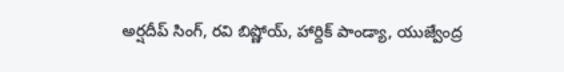అర్షదీప్ సింగ్, రవి బిష్ణోయ్, హార్దిక్ పాండ్యా, యుజ్వేంద్ర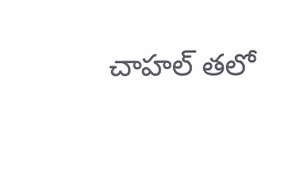చాహల్ తలో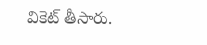వికెట్ తీసారు.